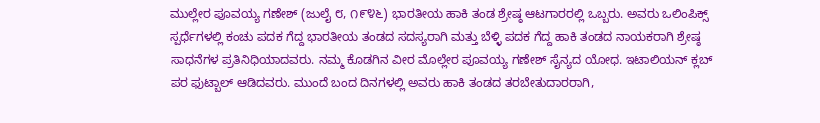ಮುಲ್ಲೇರ ಪೂವಯ್ಯ ಗಣೇಶ್ (ಜುಲೈ ೮, ೧೯೪೬) ಭಾರತೀಯ ಹಾಕಿ ತಂಡ ಶ್ರೇಷ್ಠ ಆಟಗಾರರಲ್ಲಿ ಒಬ್ಬರು. ಅವರು ಒಲಿಂಪಿಕ್ಸ್ ಸ್ಪರ್ಧೆಗಳಲ್ಲಿ ಕಂಚು ಪದಕ ಗೆದ್ದ ಭಾರತೀಯ ತಂಡದ ಸದಸ್ಯರಾಗಿ ಮತ್ತು ಬೆಳ್ಳಿ ಪದಕ ಗೆದ್ದ ಹಾಕಿ ತಂಡದ ನಾಯಕರಾಗಿ ಶ್ರೇಷ್ಠ ಸಾಧನೆಗಳ ಪ್ರತಿನಿಧಿಯಾದವರು. ನಮ್ಮ ಕೊಡಗಿನ ವೀರ ಮೊಲ್ಲೇರ ಪೂವಯ್ಯ ಗಣೇಶ್ ಸೈನ್ಯದ ಯೋಧ. ಇಟಾಲಿಯನ್ ಕ್ಲಬ್ ಪರ ಫುಟ್ಬಾಲ್ ಆಡಿದವರು. ಮುಂದೆ ಬಂದ ದಿನಗಳಲ್ಲಿ ಅವರು ಹಾಕಿ ತಂಡದ ತರಬೇತುದಾರರಾಗಿ,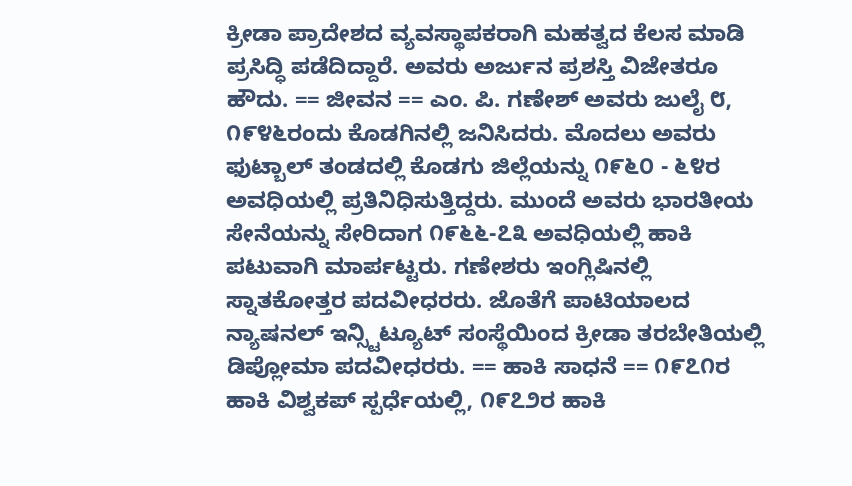ಕ್ರೀಡಾ ಪ್ರಾದೇಶದ ವ್ಯವಸ್ಥಾಪಕರಾಗಿ ಮಹತ್ವದ ಕೆಲಸ ಮಾಡಿ ಪ್ರಸಿದ್ಧಿ ಪಡೆದಿದ್ದಾರೆ. ಅವರು ಅರ್ಜುನ ಪ್ರಶಸ್ತಿ ವಿಜೇತರೂ ಹೌದು. == ಜೀವನ == ಎಂ. ಪಿ. ಗಣೇಶ್ ಅವರು ಜುಲೈ ೮, ೧೯೪೬ರಂದು ಕೊಡಗಿನಲ್ಲಿ ಜನಿಸಿದರು. ಮೊದಲು ಅವರು ಫುಟ್ಬಾಲ್ ತಂಡದಲ್ಲಿ ಕೊಡಗು ಜಿಲ್ಲೆಯನ್ನು ೧೯೬೦ - ೬೪ರ ಅವಧಿಯಲ್ಲಿ ಪ್ರತಿನಿಧಿಸುತ್ತಿದ್ದರು. ಮುಂದೆ ಅವರು ಭಾರತೀಯ ಸೇನೆಯನ್ನು ಸೇರಿದಾಗ ೧೯೬೬-೭೩ ಅವಧಿಯಲ್ಲಿ ಹಾಕಿ ಪಟುವಾಗಿ ಮಾರ್ಪಟ್ಟರು. ಗಣೇಶರು ಇಂಗ್ಲಿಷಿನಲ್ಲಿ ಸ್ನಾತಕೋತ್ತರ ಪದವೀಧರರು. ಜೊತೆಗೆ ಪಾಟಿಯಾಲದ ನ್ಯಾಷನಲ್ ಇನ್ಸ್ಟಿಟ್ಯೂಟ್ ಸಂಸ್ಥೆಯಿಂದ ಕ್ರೀಡಾ ತರಬೇತಿಯಲ್ಲಿ ಡಿಪ್ಲೋಮಾ ಪದವೀಧರರು. == ಹಾಕಿ ಸಾಧನೆ == ೧೯೭೧ರ ಹಾಕಿ ವಿಶ್ವಕಪ್ ಸ್ಪರ್ಧೆಯಲ್ಲಿ, ೧೯೭೨ರ ಹಾಕಿ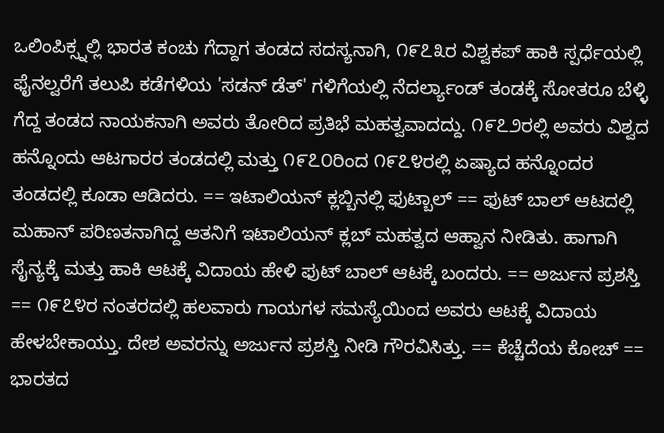ಒಲಿಂಪಿಕ್ಸ್ನಲ್ಲಿ ಭಾರತ ಕಂಚು ಗೆದ್ದಾಗ ತಂಡದ ಸದಸ್ಯನಾಗಿ, ೧೯೭೩ರ ವಿಶ್ವಕಪ್ ಹಾಕಿ ಸ್ಪರ್ಧೆಯಲ್ಲಿ ಫೈನಲ್ವರೆಗೆ ತಲುಪಿ ಕಡೆಗಳಿಯ 'ಸಡನ್ ಡೆತ್' ಗಳಿಗೆಯಲ್ಲಿ ನೆದರ್ಲ್ಯಾಂಡ್ ತಂಡಕ್ಕೆ ಸೋತರೂ ಬೆಳ್ಳಿ ಗೆದ್ದ ತಂಡದ ನಾಯಕನಾಗಿ ಅವರು ತೋರಿದ ಪ್ರತಿಭೆ ಮಹತ್ವವಾದದ್ದು. ೧೯೭೨ರಲ್ಲಿ ಅವರು ವಿಶ್ವದ ಹನ್ನೊಂದು ಆಟಗಾರರ ತಂಡದಲ್ಲಿ ಮತ್ತು ೧೯೭೦ರಿಂದ ೧೯೭೪ರಲ್ಲಿ ಏಷ್ಯಾದ ಹನ್ನೊಂದರ ತಂಡದಲ್ಲಿ ಕೂಡಾ ಆಡಿದರು. == ಇಟಾಲಿಯನ್ ಕ್ಲಬ್ಬಿನಲ್ಲಿ ಫುಟ್ಬಾಲ್ == ಫುಟ್ ಬಾಲ್ ಆಟದಲ್ಲಿ ಮಹಾನ್ ಪರಿಣತನಾಗಿದ್ದ ಆತನಿಗೆ ಇಟಾಲಿಯನ್ ಕ್ಲಬ್ ಮಹತ್ವದ ಆಹ್ವಾನ ನೀಡಿತು. ಹಾಗಾಗಿ ಸೈನ್ಯಕ್ಕೆ ಮತ್ತು ಹಾಕಿ ಆಟಕ್ಕೆ ವಿದಾಯ ಹೇಳಿ ಫುಟ್ ಬಾಲ್ ಆಟಕ್ಕೆ ಬಂದರು. == ಅರ್ಜುನ ಪ್ರಶಸ್ತಿ == ೧೯೭೪ರ ನಂತರದಲ್ಲಿ ಹಲವಾರು ಗಾಯಗಳ ಸಮಸ್ಯೆಯಿಂದ ಅವರು ಆಟಕ್ಕೆ ವಿದಾಯ ಹೇಳಬೇಕಾಯ್ತು. ದೇಶ ಅವರನ್ನು ಅರ್ಜುನ ಪ್ರಶಸ್ತಿ ನೀಡಿ ಗೌರವಿಸಿತ್ತು. == ಕೆಚ್ಚೆದೆಯ ಕೋಚ್ == ಭಾರತದ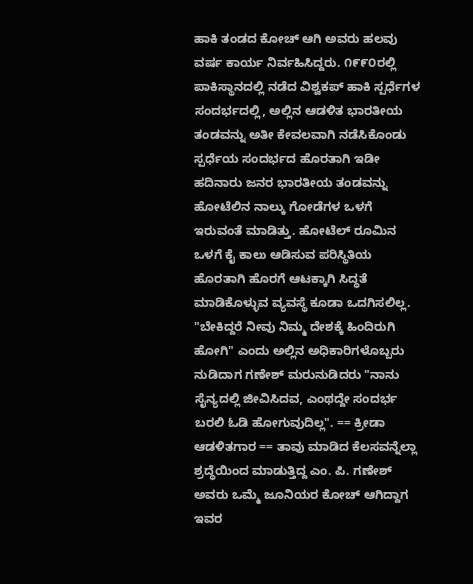ಹಾಕಿ ತಂಡದ ಕೋಚ್ ಆಗಿ ಅವರು ಹಲವು ವರ್ಷ ಕಾರ್ಯ ನಿರ್ವಹಿಸಿದ್ದರು. ೧೯೯೦ರಲ್ಲಿ ಪಾಕಿಸ್ಥಾನದಲ್ಲಿ ನಡೆದ ವಿಶ್ವಕಪ್ ಹಾಕಿ ಸ್ಪರ್ಧೆಗಳ ಸಂದರ್ಭದಲ್ಲಿ, ಅಲ್ಲಿನ ಆಡಳಿತ ಭಾರತೀಯ ತಂಡವನ್ನು ಅತೀ ಕೇವಲವಾಗಿ ನಡೆಸಿಕೊಂಡು ಸ್ಪರ್ಧೆಯ ಸಂದರ್ಭದ ಹೊರತಾಗಿ ಇಡೀ ಹದಿನಾರು ಜನರ ಭಾರತೀಯ ತಂಡವನ್ನು ಹೋಟೆಲಿನ ನಾಲ್ಕು ಗೋಡೆಗಳ ಒಳಗೆ ಇರುವಂತೆ ಮಾಡಿತ್ತು. ಹೋಟೆಲ್ ರೂಮಿನ ಒಳಗೆ ಕೈ ಕಾಲು ಆಡಿಸುವ ಪರಿಸ್ಥಿತಿಯ ಹೊರತಾಗಿ ಹೊರಗೆ ಆಟಕ್ಕಾಗಿ ಸಿದ್ಧತೆ ಮಾಡಿಕೊಳ್ಳುವ ವ್ಯವಸ್ಥೆ ಕೂಡಾ ಒದಗಿಸಲಿಲ್ಲ. "ಬೇಕಿದ್ದರೆ ನೀವು ನಿಮ್ಮ ದೇಶಕ್ಕೆ ಹಿಂದಿರುಗಿ ಹೋಗಿ" ಎಂದು ಅಲ್ಲಿನ ಅಧಿಕಾರಿಗಳೊಬ್ಬರು ನುಡಿದಾಗ ಗಣೇಶ್ ಮರುನುಡಿದರು "ನಾನು ಸೈನ್ಯದಲ್ಲಿ ಜೀವಿಸಿದವ, ಎಂಥದ್ದೇ ಸಂದರ್ಭ ಬರಲಿ ಓಡಿ ಹೋಗುವುದಿಲ್ಲ". == ಕ್ರೀಡಾ ಆಡಳಿತಗಾರ == ತಾವು ಮಾಡಿದ ಕೆಲಸವನ್ನೆಲ್ಲಾ ಶ್ರದ್ಧೆಯಿಂದ ಮಾಡುತ್ತಿದ್ದ ಎಂ. ಪಿ. ಗಣೇಶ್ ಅವರು ಒಮ್ಮೆ ಜೂನಿಯರ ಕೋಚ್ ಆಗಿದ್ದಾಗ ಇವರ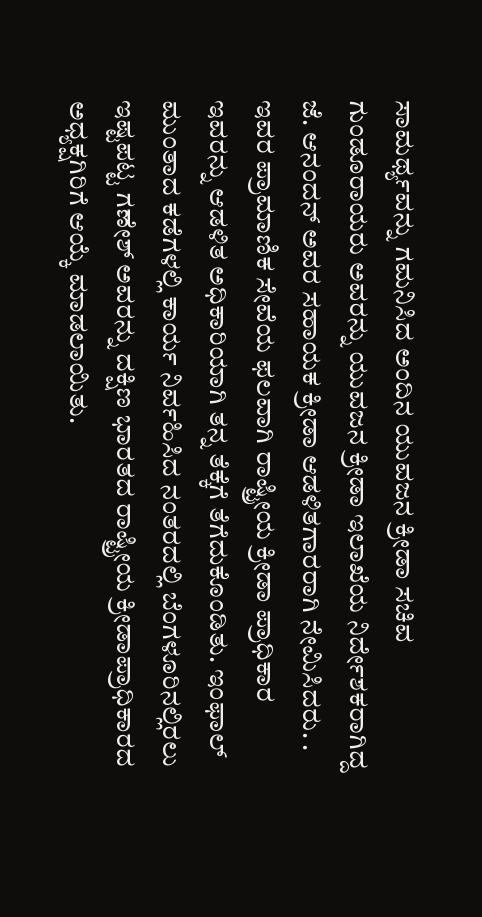ಸಾಮರ್ಥ್ಯವನ್ನು ಗಮನಿಸಿದ ಅಂದಿನ ಯುವಜನ ಕ್ರೀಡಾ ಸಚಿವ ಗುಂಡೂರಾಯರು ಅವರನ್ನು ಯುವಜನ ಕ್ರೀಡಾ ಇಲಾಖೆಯ ನಿರ್ದೇಶಕರಾಗಿದ್ದ ಜೆ. ಆನಂದನ್ ಅವರ ಸಹಾಯಕ ಕ್ರೀಡಾ ಆಡಳಿತಗಾರರಾಗಿ ನೇಮಿಸಿದರು. . ಇವರ ಪ್ರಾಮಾಣಿಕ ಸೇವೆಯ ಫಲವಾಗಿ ರಾಷ್ಟ್ರೀಯ ಕ್ರೀಡಾ ಪ್ರಾಧಿಕಾರ ಇವರನ್ನು ಆಡಳಿತ ಅಧಿಕಾರಿಯಾಗಿ ತನ್ನ ತೆಕ್ಕೆಗೆ ತೆಗೆದುಕೊಂಡಿತು. ಇಂಫಾಲ್ ಮುಂತಾದ ಕಡೆಗಳಲ್ಲಿ ಕಾರ್ಯ ನಿರ್ವಹಿಸಿದ ನಂತರದಲ್ಲಿ ಬೆಂಗಳೂರಿನಲ್ಲಿರಲು ಇಷ್ಟಪಟ್ಟ ಗಣೇಶ್ ಅವರನ್ನು ದಕ್ಷಿಣ ಭಾರತದ ರಾಷ್ಟ್ರೀಯ ಕ್ರೀಡಾಪ್ರಾಧಿಕಾರದ ಅಧ್ಯಕ್ಷಗಿರಿಗೆ ಆಯ್ಕೆ ಮಾಡಲಾಯಿತು.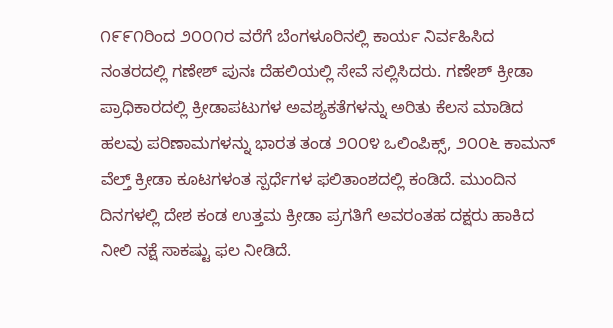೧೯೯೧ರಿಂದ ೨೦೦೧ರ ವರೆಗೆ ಬೆಂಗಳೂರಿನಲ್ಲಿ ಕಾರ್ಯ ನಿರ್ವಹಿಸಿದ ನಂತರದಲ್ಲಿ ಗಣೇಶ್ ಪುನಃ ದೆಹಲಿಯಲ್ಲಿ ಸೇವೆ ಸಲ್ಲಿಸಿದರು. ಗಣೇಶ್ ಕ್ರೀಡಾ ಪ್ರಾಧಿಕಾರದಲ್ಲಿ ಕ್ರೀಡಾಪಟುಗಳ ಅವಶ್ಯಕತೆಗಳನ್ನು ಅರಿತು ಕೆಲಸ ಮಾಡಿದ ಹಲವು ಪರಿಣಾಮಗಳನ್ನು ಭಾರತ ತಂಡ ೨೦೦೪ ಒಲಿಂಪಿಕ್ಸ್, ೨೦೦೬ ಕಾಮನ್ ವೆಲ್ತ್ ಕ್ರೀಡಾ ಕೂಟಗಳಂತ ಸ್ಪರ್ಧೆಗಳ ಫಲಿತಾಂಶದಲ್ಲಿ ಕಂಡಿದೆ. ಮುಂದಿನ ದಿನಗಳಲ್ಲಿ ದೇಶ ಕಂಡ ಉತ್ತಮ ಕ್ರೀಡಾ ಪ್ರಗತಿಗೆ ಅವರಂತಹ ದಕ್ಷರು ಹಾಕಿದ ನೀಲಿ ನಕ್ಷೆ ಸಾಕಷ್ಟು ಫಲ ನೀಡಿದೆ.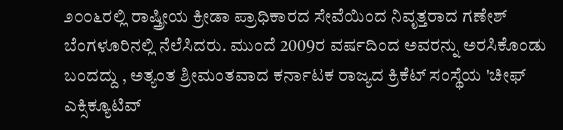೨೦೦೬ರಲ್ಲಿ ರಾಷ್ತ್ರೀಯ ಕ್ರೀಡಾ ಪ್ರಾಧಿಕಾರದ ಸೇವೆಯಿಂದ ನಿವೃತ್ತರಾದ ಗಣೇಶ್ ಬೆಂಗಳೂರಿನಲ್ಲಿ ನೆಲೆಸಿದರು. ಮುಂದೆ 2009ರ ವರ್ಷದಿಂದ ಅವರನ್ನು ಅರಸಿಕೊಂಡು ಬಂದದ್ದು , ಅತ್ಯಂತ ಶ್ರೀಮಂತವಾದ ಕರ್ನಾಟಕ ರಾಜ್ಯದ ಕ್ರಿಕೆಟ್ ಸಂಸ್ಥೆಯ 'ಚೀಫ್ ಎಕ್ಸಿಕ್ಯೂಟಿವ್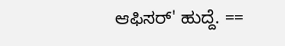ಆಫಿಸರ್' ಹುದ್ದೆ. ==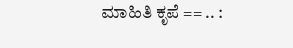ಮಾಹಿತಿ ಕೃಪೆ == .. :